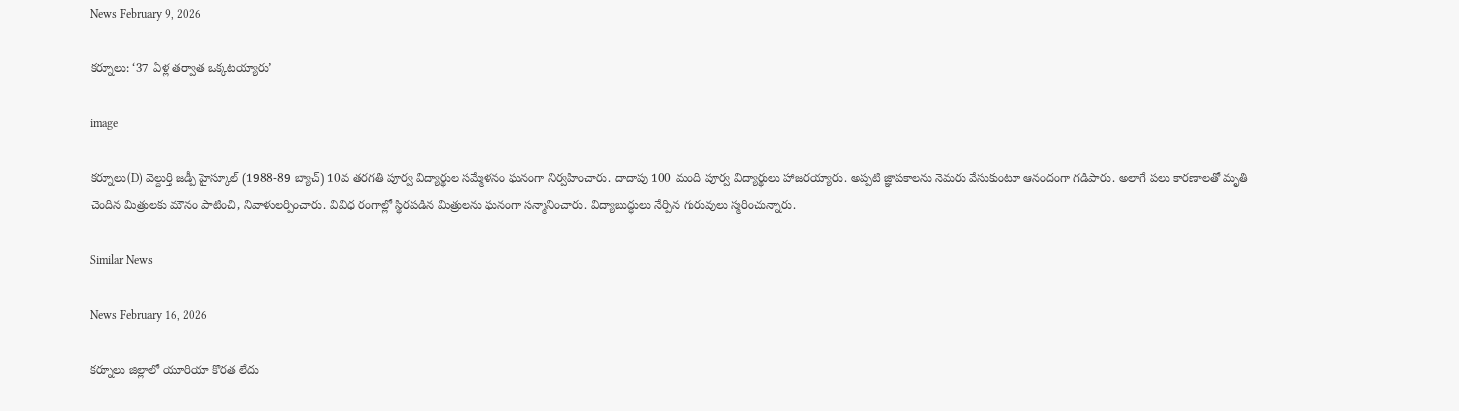News February 9, 2026

కర్నూలు: ‘37 ఏళ్ల తర్వాత ఒక్కటయ్యారు’

image

కర్నూలు(D) వెల్దుర్తి జడ్పీ హైస్కూల్ (1988-89 బ్యాచ్) 10వ తరగతి పూర్వ విద్యార్థుల సమ్మేళనం ఘనంగా నిర్వహించారు. దాదాపు 100 మంది పూర్వ విద్యార్థులు హాజరయ్యారు. అప్పటి జ్ఞాపకాలను నెమరు వేసుకుంటూ ఆనందంగా గడిపారు. అలాగే పలు కారణాలతో మృతి చెందిన మిత్రులకు మౌనం పాటించి, నివాళులర్పించారు. వివిధ రంగాల్లో స్థిరపడిన మిత్రులను ఘనంగా సన్మానించారు. విద్యాబుద్ధులు నేర్పిన గురువులు స్మరించున్నారు.

Similar News

News February 16, 2026

కర్నూలు జిల్లాలో యూరియా కొరత లేదు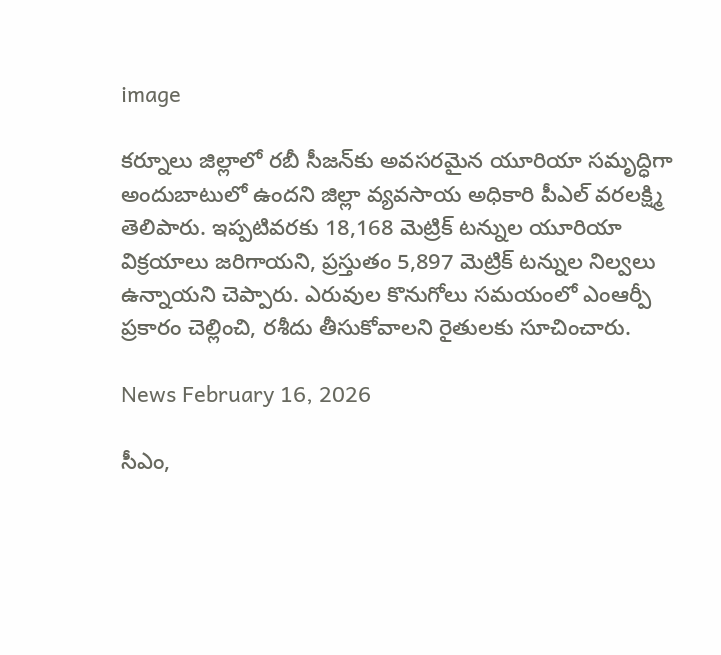image

కర్నూలు జిల్లాలో రబీ సీజన్‌కు అవసరమైన యూరియా సమృద్ధిగా అందుబాటులో ఉందని జిల్లా వ్యవసాయ అధికారి పీఎల్ వరలక్ష్మి తెలిపారు. ఇప్పటివరకు 18,168 మెట్రిక్ టన్నుల యూరియా విక్రయాలు జరిగాయని, ప్రస్తుతం 5,897 మెట్రిక్ టన్నుల నిల్వలు ఉన్నాయని చెప్పారు. ఎరువుల కొనుగోలు సమయంలో ఎంఆర్పీ ప్రకారం చెల్లించి, రశీదు తీసుకోవాలని రైతులకు సూచించారు.

News February 16, 2026

సీఎం,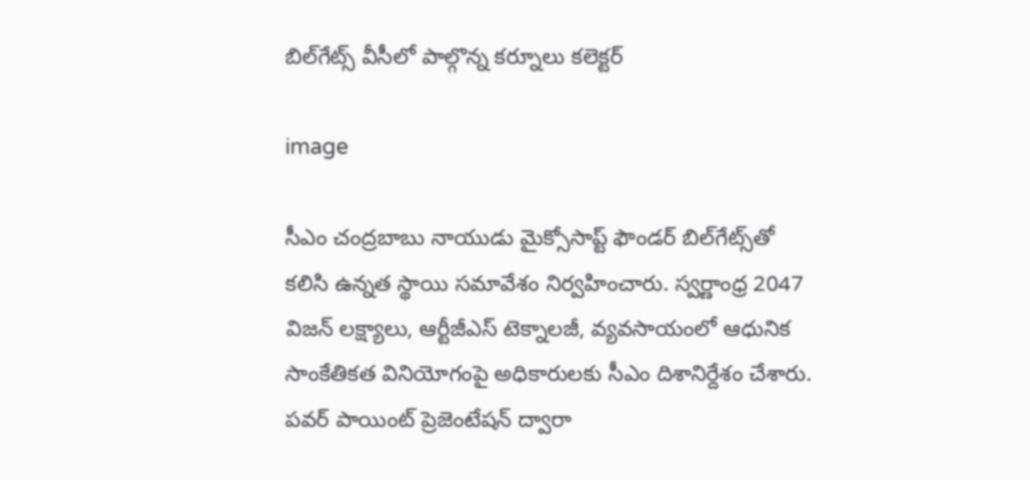బిల్‌గేట్స్‌ వీసీలో పాల్గొన్న కర్నూలు కలెక్టర్

image

సీఎం చంద్రబాబు నాయుడు మైక్సోసాప్ట్ ఫౌండర్ బిల్‌గేట్స్‌తో కలిసి ఉన్నత స్థాయి సమావేశం నిర్వహించారు. స్వర్ణాంధ్ర 2047 విజన్ లక్ష్యాలు, ఆర్టీజీఎస్ టెక్నాలజీ, వ్యవసాయంలో ఆధునిక సాంకేతికత వినియోగంపై అధికారులకు సీఎం దిశానిర్దేశం చేశారు. పవర్ పాయింట్ ప్రెజెంటేషన్ ద్వారా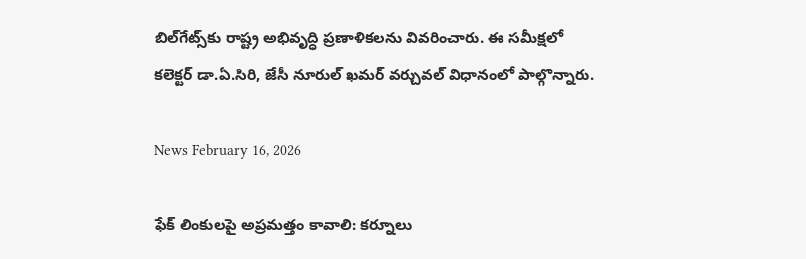బిల్‌గేట్స్‌కు రాష్ట్ర అభివృద్ధి ప్రణాళికలను వివరించారు. ఈ సమీక్షలో కలెక్టర్ డా.ఏ.సిరి, జేసీ నూరుల్ ఖమర్ వర్చువల్ విధానంలో పాల్గొన్నారు.

News February 16, 2026

ఫేక్ లింకులపై అప్రమత్తం కావాలి: కర్నూలు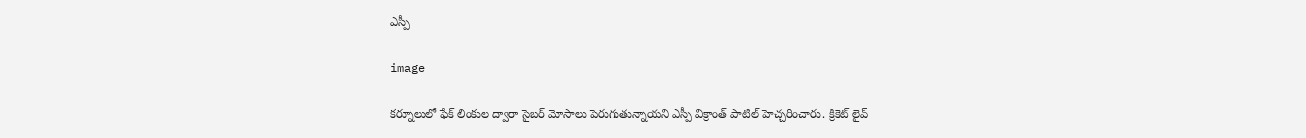ఎస్పీ

image

కర్నూలులో ఫేక్ లింకుల ద్వారా సైబర్ మోసాలు పెరుగుతున్నాయని ఎస్పీ విక్రాంత్ పాటిల్ హెచ్చరించారు. క్రికెట్ లైవ్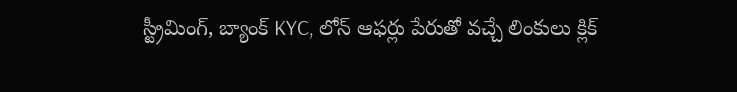స్ట్రీమింగ్, బ్యాంక్ KYC, లోన్ ఆఫర్లు పేరుతో వచ్చే లింకులు క్లిక్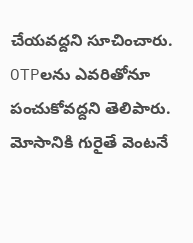చేయవద్దని సూచించారు. OTPలను ఎవరితోనూ పంచుకోవద్దని తెలిపారు. మోసానికి గురైతే వెంటనే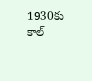1930కు కాల్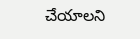చేయాలని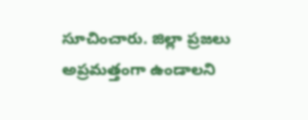సూచించారు. జిల్లా ప్రజలు అప్రమత్తంగా ఉండాలని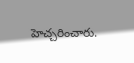హెచ్చరించారు.